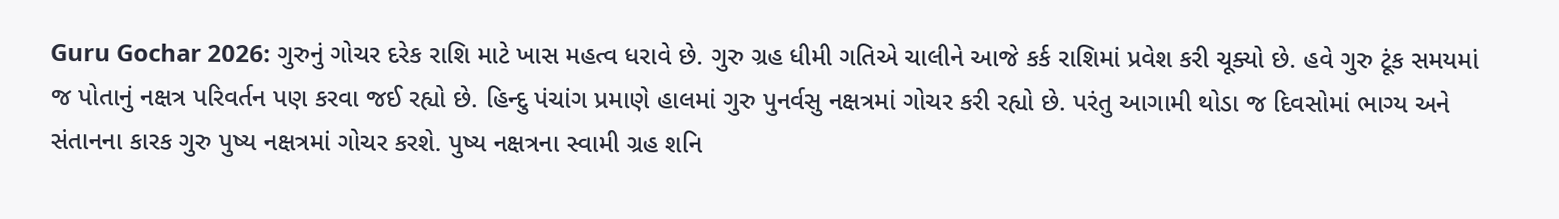Guru Gochar 2026: ગુરુનું ગોચર દરેક રાશિ માટે ખાસ મહત્વ ધરાવે છે. ગુરુ ગ્રહ ધીમી ગતિએ ચાલીને આજે કર્ક રાશિમાં પ્રવેશ કરી ચૂક્યો છે. હવે ગુરુ ટૂંક સમયમાં જ પોતાનું નક્ષત્ર પરિવર્તન પણ કરવા જઈ રહ્યો છે. હિન્દુ પંચાંગ પ્રમાણે હાલમાં ગુરુ પુનર્વસુ નક્ષત્રમાં ગોચર કરી રહ્યો છે. પરંતુ આગામી થોડા જ દિવસોમાં ભાગ્ય અને સંતાનના કારક ગુરુ પુષ્ય નક્ષત્રમાં ગોચર કરશે. પુષ્ય નક્ષત્રના સ્વામી ગ્રહ શનિ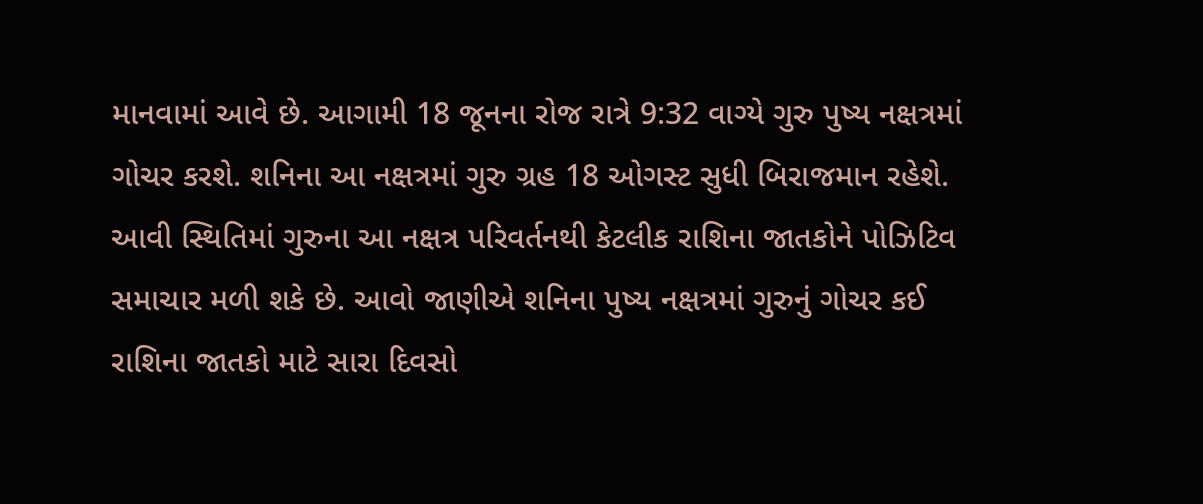માનવામાં આવે છે. આગામી 18 જૂનના રોજ રાત્રે 9:32 વાગ્યે ગુરુ પુષ્ય નક્ષત્રમાં ગોચર કરશે. શનિના આ નક્ષત્રમાં ગુરુ ગ્રહ 18 ઓગસ્ટ સુધી બિરાજમાન રહેશે. આવી સ્થિતિમાં ગુરુના આ નક્ષત્ર પરિવર્તનથી કેટલીક રાશિના જાતકોને પોઝિટિવ સમાચાર મળી શકે છે. આવો જાણીએ શનિના પુષ્ય નક્ષત્રમાં ગુરુનું ગોચર કઈ રાશિના જાતકો માટે સારા દિવસો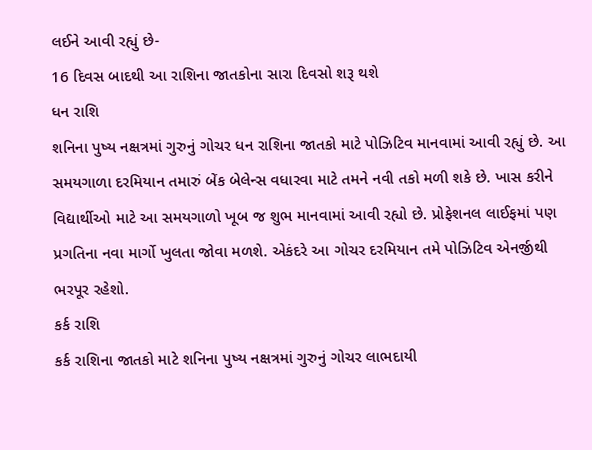લઈને આવી રહ્યું છે-
16 દિવસ બાદથી આ રાશિના જાતકોના સારા દિવસો શરૂ થશે
ધન રાશિ
શનિના પુષ્ય નક્ષત્રમાં ગુરુનું ગોચર ધન રાશિના જાતકો માટે પોઝિટિવ માનવામાં આવી રહ્યું છે. આ સમયગાળા દરમિયાન તમારું બેંક બેલેન્સ વધારવા માટે તમને નવી તકો મળી શકે છે. ખાસ કરીને વિદ્યાર્થીઓ માટે આ સમયગાળો ખૂબ જ શુભ માનવામાં આવી રહ્યો છે. પ્રોફેશનલ લાઈફમાં પણ પ્રગતિના નવા માર્ગો ખુલતા જોવા મળશે. એકંદરે આ ગોચર દરમિયાન તમે પોઝિટિવ એનર્જીથી ભરપૂર રહેશો.
કર્ક રાશિ
કર્ક રાશિના જાતકો માટે શનિના પુષ્ય નક્ષત્રમાં ગુરુનું ગોચર લાભદાયી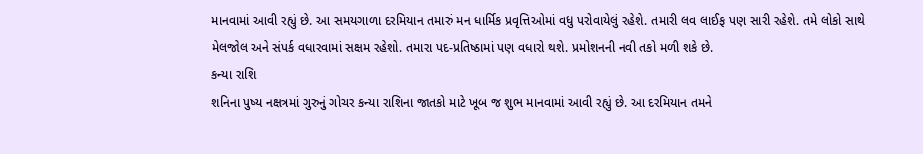માનવામાં આવી રહ્યું છે. આ સમયગાળા દરમિયાન તમારું મન ધાર્મિક પ્રવૃત્તિઓમાં વધુ પરોવાયેલું રહેશે. તમારી લવ લાઈફ પણ સારી રહેશે. તમે લોકો સાથે મેલજોલ અને સંપર્ક વધારવામાં સક્ષમ રહેશો. તમારા પદ-પ્રતિષ્ઠામાં પણ વધારો થશે. પ્રમોશનની નવી તકો મળી શકે છે.
કન્યા રાશિ
શનિના પુષ્ય નક્ષત્રમાં ગુરુનું ગોચર કન્યા રાશિના જાતકો માટે ખૂબ જ શુભ માનવામાં આવી રહ્યું છે. આ દરમિયાન તમને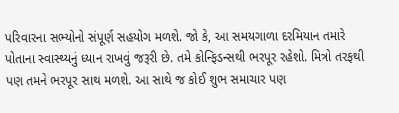પરિવારના સભ્યોનો સંપૂર્ણ સહયોગ મળશે. જો કે, આ સમયગાળા દરમિયાન તમારે પોતાના સ્વાસ્થ્યનું ધ્યાન રાખવું જરૂરી છે. તમે કોન્ફિડન્સથી ભરપૂર રહેશો. મિત્રો તરફથી પણ તમને ભરપૂર સાથ મળશે. આ સાથે જ કોઈ શુભ સમાચાર પણ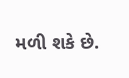મળી શકે છે.